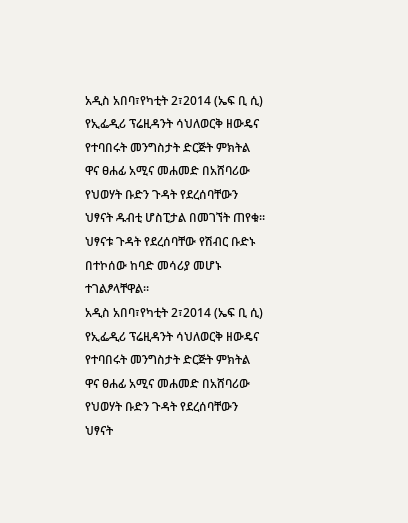አዲስ አበባ፣የካቲት 2፣2014 (ኤፍ ቢ ሲ) የኢፌዲሪ ፕሬዚዳንት ሳህለወርቅ ዘውዴና የተባበሩት መንግስታት ድርጅት ምክትል ዋና ፀሐፊ አሚና መሐመድ በአሸባሪው የህወሃት ቡድን ጉዳት የደረሰባቸውን ህፃናት ዱብቲ ሆስፒታል በመገኘት ጠየቁ።
ህፃናቱ ጉዳት የደረሰባቸው የሽብር ቡድኑ በተኮሰው ከባድ መሳሪያ መሆኑ ተገልፆላቸዋል።
አዲስ አበባ፣የካቲት 2፣2014 (ኤፍ ቢ ሲ) የኢፌዲሪ ፕሬዚዳንት ሳህለወርቅ ዘውዴና የተባበሩት መንግስታት ድርጅት ምክትል ዋና ፀሐፊ አሚና መሐመድ በአሸባሪው የህወሃት ቡድን ጉዳት የደረሰባቸውን ህፃናት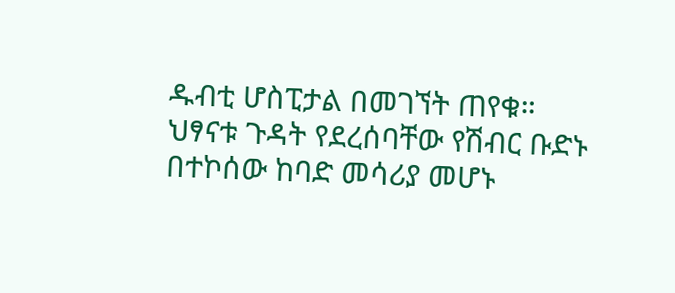ዱብቲ ሆስፒታል በመገኘት ጠየቁ።
ህፃናቱ ጉዳት የደረሰባቸው የሽብር ቡድኑ በተኮሰው ከባድ መሳሪያ መሆኑ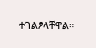ተገልፆላቸዋል።